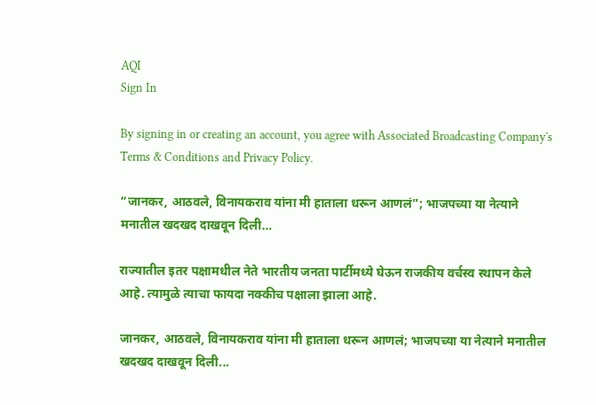AQI
Sign In

By signing in or creating an account, you agree with Associated Broadcasting Company's Terms & Conditions and Privacy Policy.

“जानकर, आठवले, विनायकराव यांना मी हाताला धरून आणलं”; भाजपच्या या नेत्याने मनातील खदखद दाखवून दिली…

राज्यातील इतर पक्षामधील नेते भारतीय जनता पार्टीमध्ये घेऊन राजकीय वर्चस्व स्थापन केले आहे. त्यामुळे त्याचा फायदा नक्कीच पक्षाला झाला आहे.

जानकर, आठवले, विनायकराव यांना मी हाताला धरून आणलं; भाजपच्या या नेत्याने मनातील खदखद दाखवून दिली...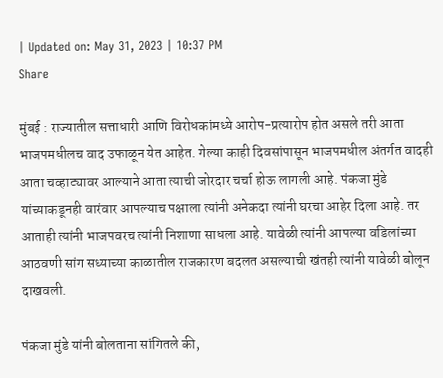| Updated on: May 31, 2023 | 10:37 PM
Share

मुंबई : राज्यातील सत्ताधारी आणि विरोधकांमध्ये आरोप-प्रत्यारोप होत असले तरी आता भाजपमधीलच वाद उफाळून येत आहेत. गेल्या काही दिवसांपासून भाजपमधील अंतर्गत वादही आता चव्हाट्यावर आल्याने आता त्याची जोरदार चर्चा होऊ लागली आहे. पंकजा मुंडे यांच्याकडूनही वारंवार आपल्याच पक्षाला त्यांनी अनेकदा त्यांनी घरचा आहेर दिला आहे. तर आताही त्यांनी भाजपवरच त्यांनी निशाणा साधला आहे. यावेळी त्यांनी आपल्या वडिलांच्या आठवणी सांग सध्याच्या काळातील राजकारण बदलत असल्याची खंतही त्यांनी यावेळी बोलून दाखवली.

पंकजा मुंडे यांनी बोलताना सांगितले की,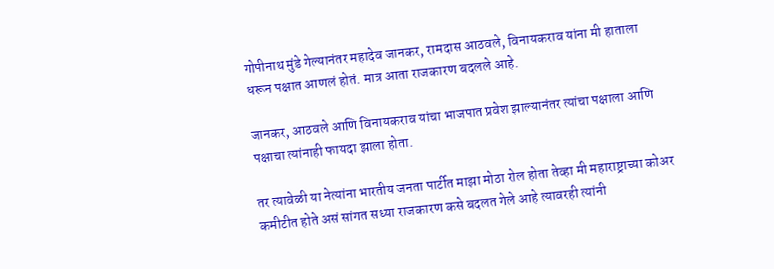गोपीनाथ मुंडे गेल्यानंतर महादेव जानकर, रामदास आठवले, विनायकराव यांना मी हाताला धरून पक्षात आणलं होतं. मात्र आता राजकारण बदलले आहे.

जानकर, आठवले आणि विनायकराव यांचा भाजपात प्रवेश झाल्यानंतर त्यांचा पक्षाला आणि पक्षाचा त्यांनाही फायदा झाला होता.

तर त्यावेळी या नेत्यांना भारतीय जनता पार्टीत माझा मोठा रोल होता तेव्हा मी महाराष्ट्राच्या कोअर कमीटीत होते असं सांगत सध्या राजकारण कसे बदलत गेले आहे त्यावरही त्यांनी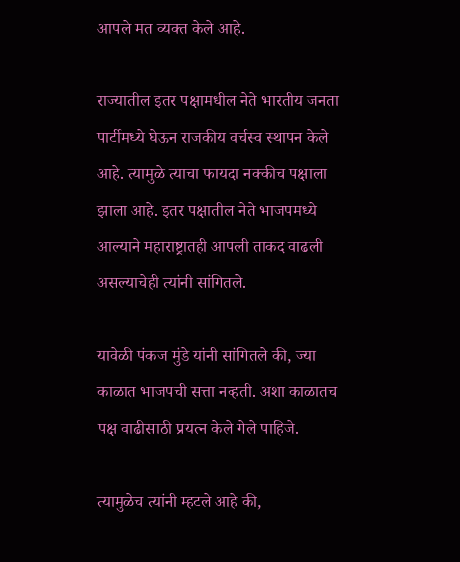आपले मत व्यक्त केले आहे.

राज्यातील इतर पक्षामधील नेते भारतीय जनता पार्टीमध्ये घेऊन राजकीय वर्चस्व स्थापन केले आहे. त्यामुळे त्याचा फायदा नक्कीच पक्षाला झाला आहे. इतर पक्षातील नेते भाजपमध्ये आल्याने महाराष्ट्रातही आपली ताकद वाढली असल्याचेही त्यांनी सांगितले.

यावेळी पंकज मुंडे यांनी सांगितले की, ज्या काळात भाजपची सत्ता नव्हती. अशा काळातच पक्ष वाढीसाठी प्रयत्न केले गेले पाहिजे.

त्यामुळेच त्यांनी म्हटले आहे की,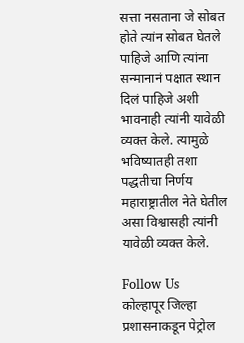सत्ता नसताना जे सोबत होते त्यांन सोबत घेतले पाहिजे आणि त्यांना सन्मानानं पक्षात स्थान दिलं पाहिजे अशी भावनाही त्यांनी यावेळी व्यक्त केले. त्यामुळे भविष्यातही तशा पद्धतीचा निर्णय महाराष्ट्रातील नेते घेतील असा विश्वासही त्यांनी यावेळी व्यक्त केले.

Follow Us
कोल्हापूर जिल्हा प्रशासनाकडून पेट्रोल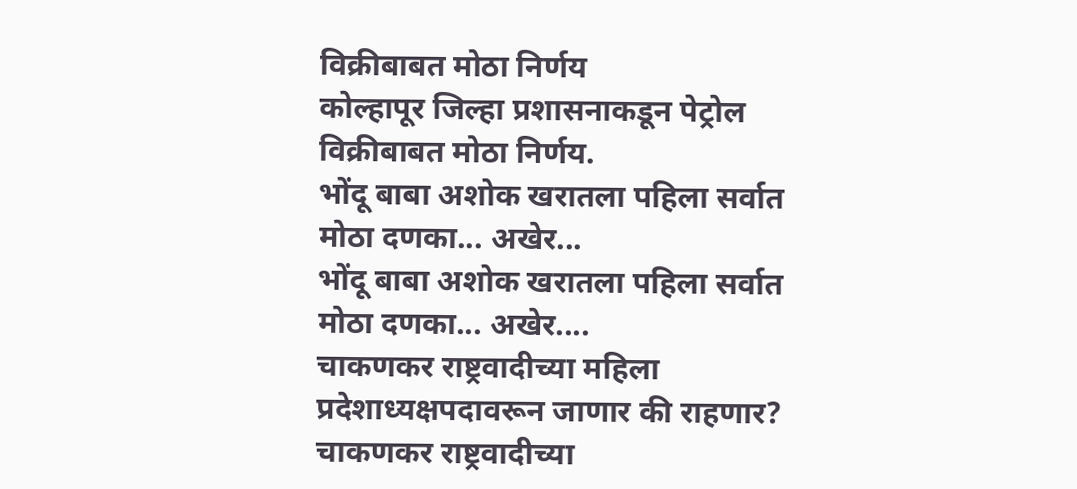विक्रीबाबत मोठा निर्णय
कोल्हापूर जिल्हा प्रशासनाकडून पेट्रोल विक्रीबाबत मोठा निर्णय.
भोंदू बाबा अशोक खरातला पहिला सर्वात मोठा दणका... अखेर...
भोंदू बाबा अशोक खरातला पहिला सर्वात मोठा दणका... अखेर....
चाकणकर राष्ट्रवादीच्या महिला प्रदेशाध्यक्षपदावरून जाणार की राहणार?
चाकणकर राष्ट्रवादीच्या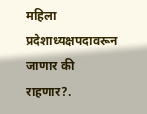महिला प्रदेशाध्यक्षपदावरून जाणार की राहणार?.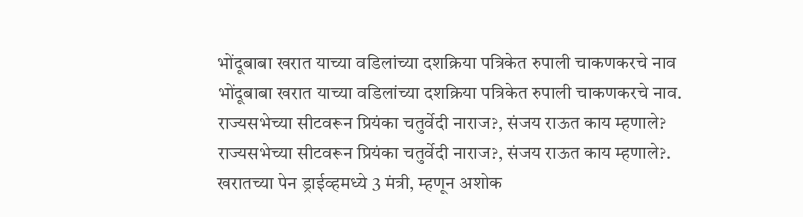भोंदूबाबा खरात याच्या वडिलांच्या दशक्रिया पत्रिकेत रुपाली चाकणकरचे नाव
भोंदूबाबा खरात याच्या वडिलांच्या दशक्रिया पत्रिकेत रुपाली चाकणकरचे नाव.
राज्यसभेच्या सीटवरून प्रियंका चतुर्वेदी नाराज?, संजय राऊत काय म्हणाले?
राज्यसभेच्या सीटवरून प्रियंका चतुर्वेदी नाराज?, संजय राऊत काय म्हणाले?.
खरातच्या पेन ड्राईव्हमध्ये 3 मंत्री, म्हणून अशोक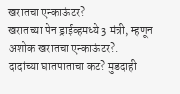खरातचा एन्काऊंटर?
खरातच्या पेन ड्राईव्हमध्ये 3 मंत्री, म्हणून अशोक खरातचा एन्काऊंटर?.
दादांच्या घातपाताचा कट? मुडदाही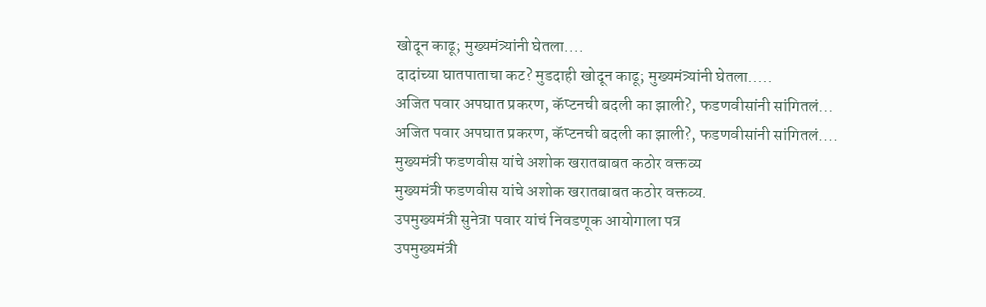खोदून काढू; मुख्यमंत्र्यांनी घेतला....
दादांच्या घातपाताचा कट? मुडदाही खोदून काढू; मुख्यमंत्र्यांनी घेतला.....
अजित पवार अपघात प्रकरण, कॅप्टनची बदली का झाली?, फडणवीसांनी सांगितलं...
अजित पवार अपघात प्रकरण, कॅप्टनची बदली का झाली?, फडणवीसांनी सांगितलं....
मुख्यमंत्री फडणवीस यांचे अशोक खरातबाबत कठोर वक्तव्य
मुख्यमंत्री फडणवीस यांचे अशोक खरातबाबत कठोर वक्तव्य.
उपमुख्यमंत्री सुनेत्रा पवार यांचं निवडणूक आयोगाला पत्र
उपमुख्यमंत्री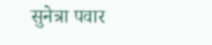सुनेत्रा पवार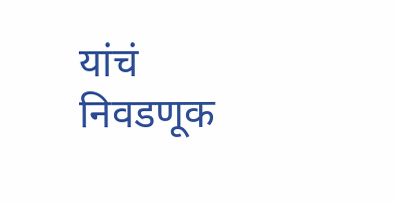यांचं निवडणूक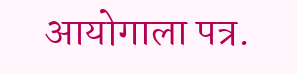आयोगाला पत्र.